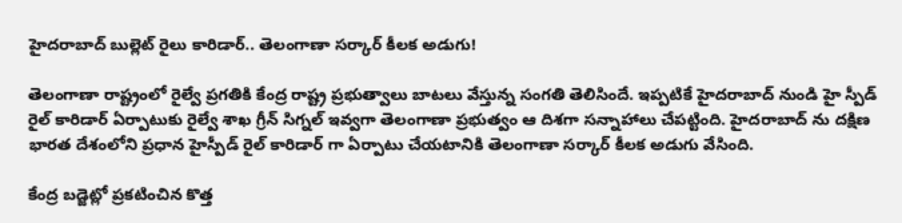హైదరాబాద్ బుల్లెట్ రైలు కారిడార్.. తెలంగాణా సర్కార్ కీలక అడుగు!

తెలంగాణా రాష్ట్రంలో రైల్వే ప్రగతికి కేంద్ర రాష్ట్ర ప్రభుత్వాలు బాటలు వేస్తున్న సంగతి తెలిసిందే. ఇప్పటికే హైదరాబాద్ నుండి హై స్పీడ్ రైల్ కారిడార్ ఏర్పాటుకు రైల్వే శాఖ గ్రీన్ సిగ్నల్ ఇవ్వగా తెలంగాణా ప్రభుత్వం ఆ దిశగా సన్నాహాలు చేపట్టింది. హైదరాబాద్ ను దక్షిణ భారత దేశంలోని ప్రధాన హైస్పీడ్ రైల్ కారిడార్ గా ఏర్పాటు చేయటానికి తెలంగాణా సర్కార్ కీలక అడుగు వేసింది.

కేంద్ర బడ్జెట్లో ప్రకటించిన కొత్త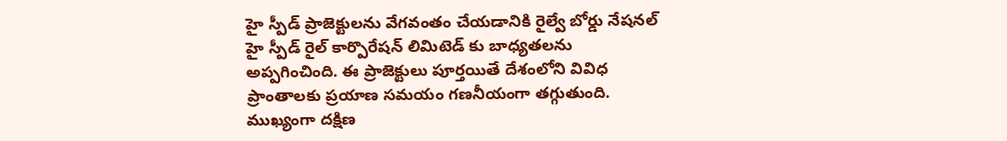హై స్పీడ్ ప్రాజెక్టులను వేగవంతం చేయడానికి రైల్వే బోర్డు నేషనల్ హై స్పీడ్ రైల్ కార్పొరేషన్ లిమిటెడ్ కు బాధ్యతలను అప్పగించింది. ఈ ప్రాజెక్టులు పూర్తయితే దేశంలోని వివిధ ప్రాంతాలకు ప్రయాణ సమయం గణనీయంగా తగ్గుతుంది. ముఖ్యంగా దక్షిణ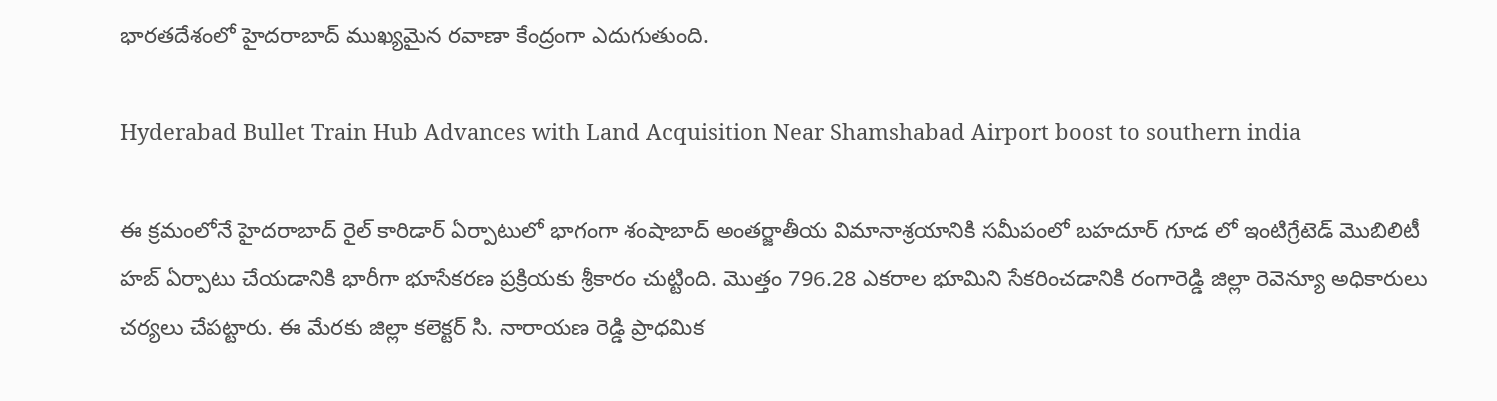భారతదేశంలో హైదరాబాద్ ముఖ్యమైన రవాణా కేంద్రంగా ఎదుగుతుంది.

Hyderabad Bullet Train Hub Advances with Land Acquisition Near Shamshabad Airport boost to southern india

ఈ క్రమంలోనే హైదరాబాద్ రైల్ కారిడార్ ఏర్పాటులో భాగంగా శంషాబాద్ అంతర్జాతీయ విమానాశ్రయానికి సమీపంలో బహదూర్ గూడ లో ఇంటిగ్రేటెడ్ మొబిలిటీ హబ్ ఏర్పాటు చేయడానికి భారీగా భూసేకరణ ప్రక్రియకు శ్రీకారం చుట్టింది. మొత్తం 796.28 ఎకరాల భూమిని సేకరించడానికి రంగారెడ్డి జిల్లా రెవెన్యూ అధికారులు చర్యలు చేపట్టారు. ఈ మేరకు జిల్లా కలెక్టర్ సి. నారాయణ రెడ్డి ప్రాధమిక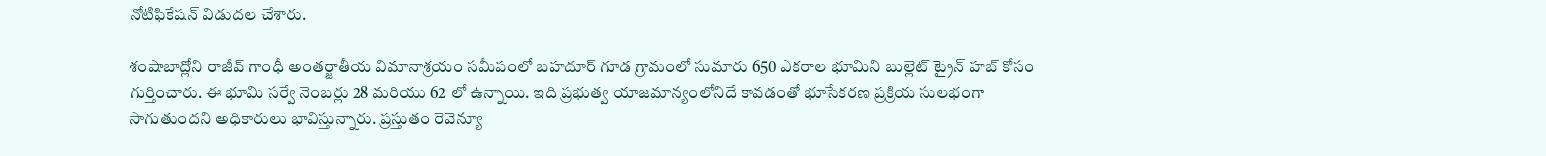నోటిఫికేషన్ విడుదల చేశారు.

శంషాబాద్లోని రాజీవ్ గాంధీ అంతర్జాతీయ విమానాశ్రయం సమీపంలో బహదూర్ గూడ గ్రామంలో సుమారు 650 ఎకరాల భూమిని బుల్లెట్ ట్రైన్ హబ్ కోసం గుర్తించారు. ఈ భూమి సర్వే నెంబర్లు 28 మరియు 62 లో ఉన్నాయి. ఇది ప్రభుత్వ యాజమాన్యంలోనిదే కావడంతో భూసేకరణ ప్రక్రియ సులభంగా సాగుతుందని అధికారులు భావిస్తున్నారు. ప్రస్తుతం రెవెన్యూ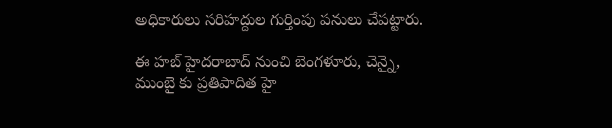అధికారులు సరిహద్దుల గుర్తింపు పనులు చేపట్టారు.

ఈ హబ్ హైదరాబాద్ నుంచి బెంగళూరు, చెన్నై, ముంబై కు ప్రతిపాదిత హై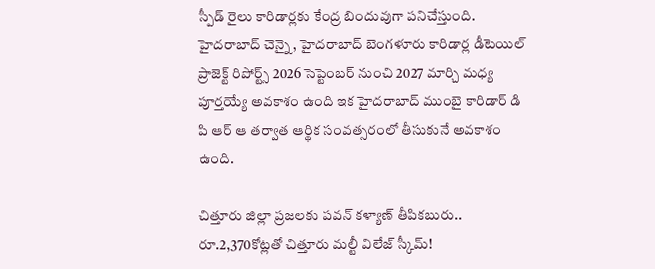స్పీడ్ రైలు కారిడార్లకు కేంద్ర బిందువుగా పనిచేస్తుంది. హైదరాబాద్ చెన్నై, హైదరాబాద్ బెంగళూరు కారిడార్ల డీటెయిల్ ప్రాజెక్ట్ రిపోర్ట్స్ 2026 సెప్టెంబర్ నుంచి 2027 మార్చి మధ్య పూర్తయ్యే అవకాశం ఉంది ఇక హైదరాబాద్ ముంబై కారిడార్ డి పి ఆర్ ఆ తర్వాత ఆర్థిక సంవత్సరంలో తీసుకునే అవకాశం ఉంది.

చిత్తూరు జిల్లా ప్రజలకు పవన్ కళ్యాణ్ తీపికబురు.. రూ.2,370కోట్లతో చిత్తూరు మల్టీ విలేజ్ స్కీమ్!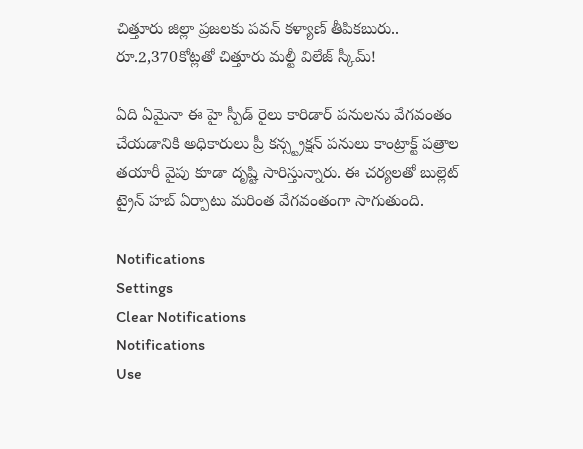చిత్తూరు జిల్లా ప్రజలకు పవన్ కళ్యాణ్ తీపికబురు.. రూ.2,370కోట్లతో చిత్తూరు మల్టీ విలేజ్ స్కీమ్!

ఏది ఏమైనా ఈ హై స్పీడ్ రైలు కారిడార్ పనులను వేగవంతం చేయడానికి అధికారులు ప్రీ కన్స్ట్రక్షన్ పనులు కాంట్రాక్ట్ పత్రాల తయారీ వైపు కూడా దృష్టి సారిస్తున్నారు. ఈ చర్యలతో బుల్లెట్ ట్రైన్ హబ్ ఏర్పాటు మరింత వేగవంతంగా సాగుతుంది.

Notifications
Settings
Clear Notifications
Notifications
Use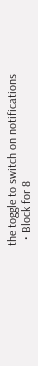the toggle to switch on notifications
  • Block for 8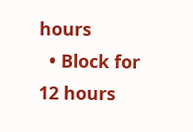hours
  • Block for 12 hours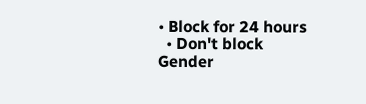• Block for 24 hours
  • Don't block
Gender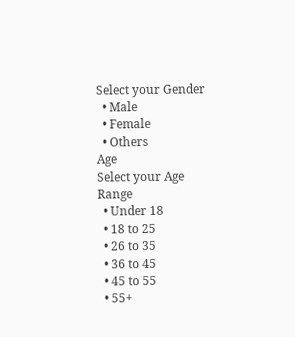Select your Gender
  • Male
  • Female
  • Others
Age
Select your Age Range
  • Under 18
  • 18 to 25
  • 26 to 35
  • 36 to 45
  • 45 to 55
  • 55+